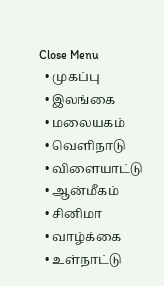Close Menu
  • முகப்பு
  • இலங்கை
  • மலையகம்
  • வெளிநாடு
  • விளையாட்டு
  • ஆன்மீகம்
  • சினிமா
  • வாழ்க்கை
  • உள்நாட்டு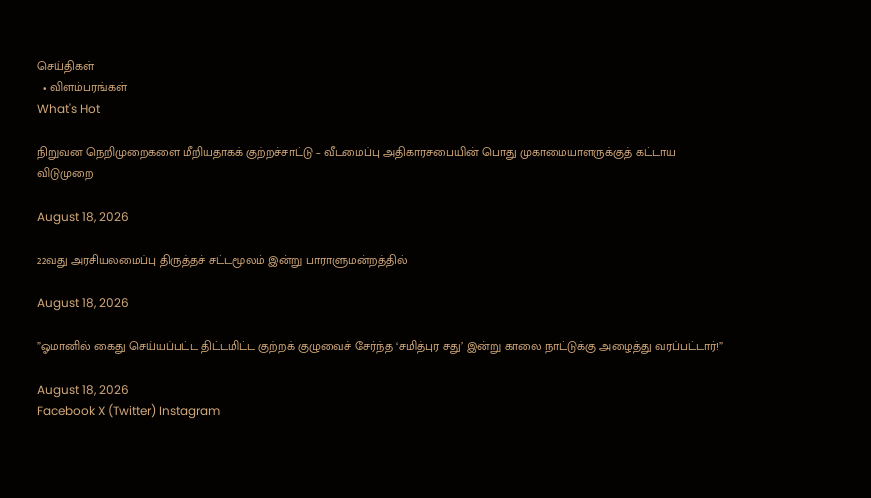செய்திகள்
  • விளம்பரங்கள்
What's Hot

நிறுவன நெறிமுறைகளை மீறியதாகக் குற்றச்சாட்டு – வீடமைப்பு அதிகாரசபையின் பொது முகாமையாளருக்குத் கட்டாய விடுமுறை

August 18, 2026

22வது அரசியலமைப்பு திருத்தச் சட்டமூலம் இன்று பாராளுமன்றத்தில்

August 18, 2026

”ஓமானில் கைது செய்யப்பட்ட திட்டமிட்ட குற்றக் குழுவைச் சேர்ந்த ‘சமித்புர சது’ இன்று காலை நாட்டுக்கு அழைத்து வரப்பட்டார்!”

August 18, 2026
Facebook X (Twitter) Instagram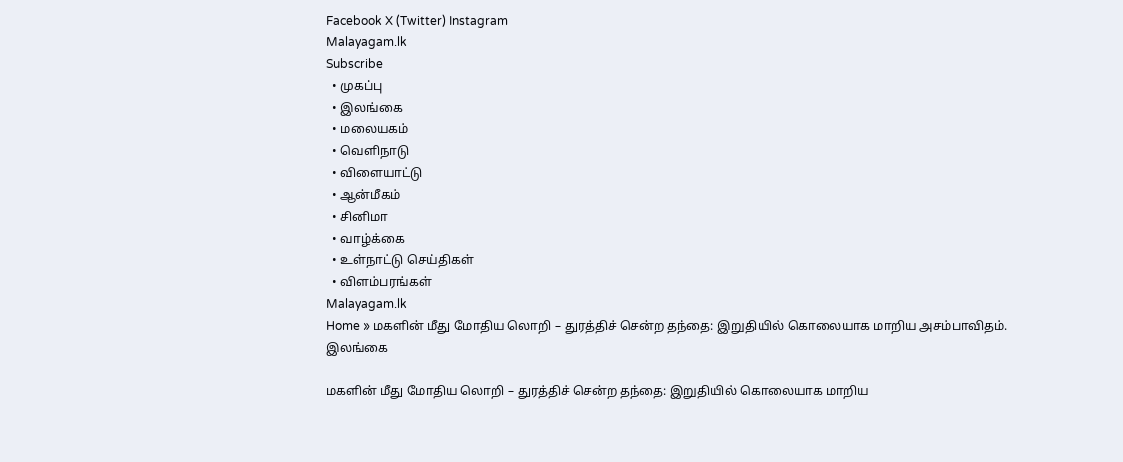Facebook X (Twitter) Instagram
Malayagam.lk
Subscribe
  • முகப்பு
  • இலங்கை
  • மலையகம்
  • வெளிநாடு
  • விளையாட்டு
  • ஆன்மீகம்
  • சினிமா
  • வாழ்க்கை
  • உள்நாட்டு செய்திகள்
  • விளம்பரங்கள்
Malayagam.lk
Home » மகளின் மீது மோதிய லொறி – துரத்திச் சென்ற தந்தை: இறுதியில் கொலையாக மாறிய அசம்பாவிதம்.
இலங்கை

மகளின் மீது மோதிய லொறி – துரத்திச் சென்ற தந்தை: இறுதியில் கொலையாக மாறிய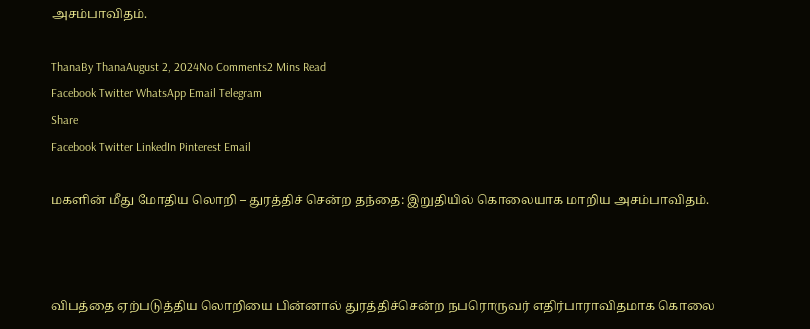அசம்பாவிதம்.

ThanaBy ThanaAugust 2, 2024No Comments2 Mins Read
Facebook Twitter WhatsApp Email Telegram
Share
Facebook Twitter LinkedIn Pinterest Email

மகளின் மீது மோதிய லொறி – துரத்திச் சென்ற தந்தை: இறுதியில் கொலையாக மாறிய அசம்பாவிதம்.



விபத்தை ஏற்படுத்திய லொறியை பின்னால் துரத்திச்சென்ற நபரொருவர் எதிர்பாராவிதமாக கொலை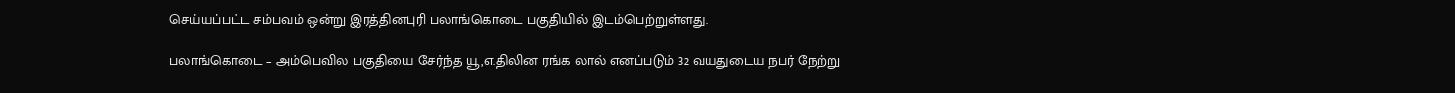செய்யப்பட்ட சம்பவம் ஒன்று இரத்தினபுரி பலாங்கொடை பகுதியில் இடம்பெற்றுள்ளது.

பலாங்கொடை – அம்பெவில பகுதியை சேர்ந்த யூ,எ.திலின ரங்க லால் எனப்படும் 32 வயதுடைய நபர் நேற்று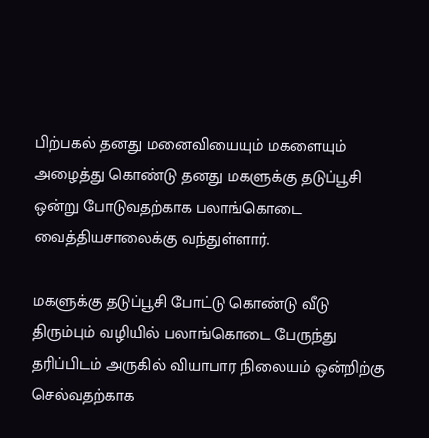பிற்பகல் தனது மனைவியையும் மகளையும் அழைத்து கொண்டு தனது மகளுக்கு தடுப்பூசி ஒன்று போடுவதற்காக பலாங்கொடை வைத்தியசாலைக்கு வந்துள்ளார்.

மகளுக்கு தடுப்பூசி போட்டு கொண்டு வீடு திரும்பும் வழியில் பலாங்கொடை பேருந்து தரிப்பிடம் அருகில் வியாபார நிலையம் ஒன்றிற்கு செல்வதற்காக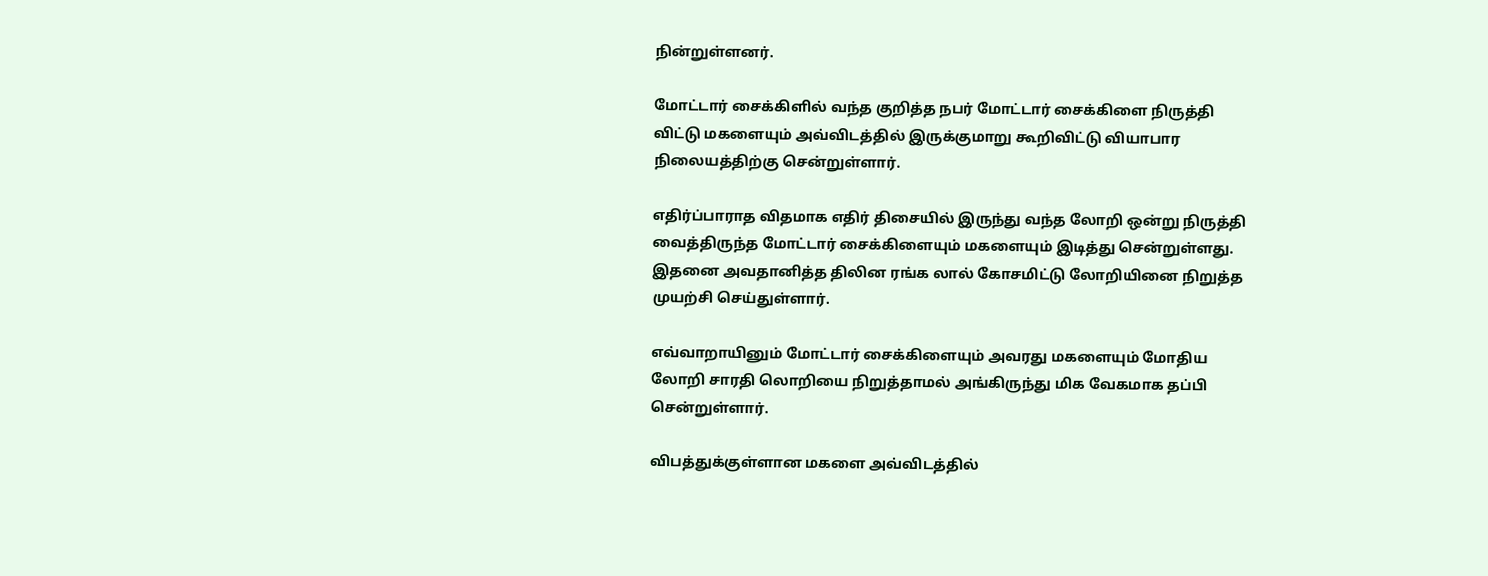நின்றுள்ளனர்.

மோட்டார் சைக்கிளில் வந்த குறித்த நபர் மோட்டார் சைக்கிளை நிருத்தி விட்டு மகளையும் அவ்விடத்தில் இருக்குமாறு கூறிவிட்டு வியாபார நிலையத்திற்கு சென்றுள்ளார்.

எதிர்ப்பாராத விதமாக எதிர் திசையில் இருந்து வந்த லோறி ஒன்று நிருத்தி வைத்திருந்த மோட்டார் சைக்கிளையும் மகளையும் இடித்து சென்றுள்ளது. இதனை அவதானித்த திலின ரங்க லால் கோசமிட்டு லோறியினை நிறுத்த முயற்சி செய்துள்ளார்.

எவ்வாறாயினும் மோட்டார் சைக்கிளையும் அவரது மகளையும் மோதிய லோறி சாரதி லொறியை நிறுத்தாமல் அங்கிருந்து மிக வேகமாக தப்பி சென்றுள்ளார்.

விபத்துக்குள்ளான மகளை அவ்விடத்தில்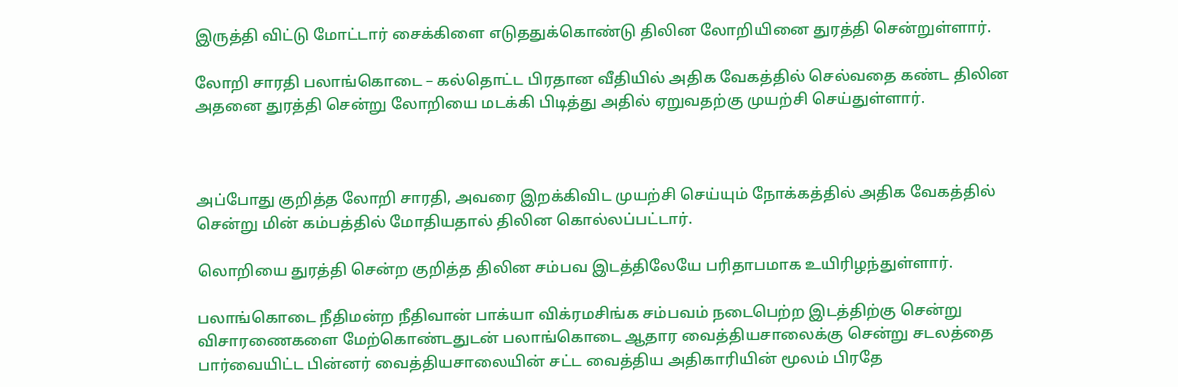இருத்தி விட்டு மோட்டார் சைக்கிளை எடுததுக்கொண்டு திலின லோறியினை துரத்தி சென்றுள்ளார்.

லோறி சாரதி பலாங்கொடை – கல்தொட்ட பிரதான வீதியில் அதிக வேகத்தில் செல்வதை கண்ட திலின அதனை துரத்தி சென்று லோறியை மடக்கி பிடித்து அதில் ஏறுவதற்கு முயற்சி செய்துள்ளார்.



அப்போது குறித்த லோறி சாரதி, அவரை இறக்கிவிட முயற்சி செய்யும் நோக்கத்தில் அதிக வேகத்தில் சென்று மின் கம்பத்தில் மோதியதால் திலின கொல்லப்பட்டார்.

லொறியை துரத்தி சென்ற குறித்த திலின சம்பவ இடத்திலேயே பரிதாபமாக உயிரிழந்துள்ளார்.

பலாங்கொடை நீதிமன்ற நீதிவான் பாக்யா விக்ரமசிங்க சம்பவம் நடைபெற்ற இடத்திற்கு சென்று விசாரணைகளை மேற்கொண்டதுடன் பலாங்கொடை ஆதார வைத்தியசாலைக்கு சென்று சடலத்தை பார்வையிட்ட பின்னர் வைத்தியசாலையின் சட்ட வைத்திய அதிகாரியின் மூலம் பிரதே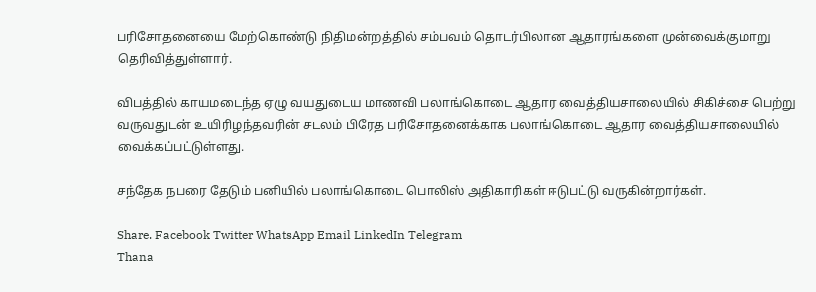பரிசோதனையை மேற்கொண்டு நிதிமன்றத்தில் சம்பவம் தொடர்பிலான ஆதாரங்களை முன்வைக்குமாறு தெரிவித்துள்ளார்.

விபத்தில் காயமடைந்த ஏழு வயதுடைய மாணவி பலாங்கொடை ஆதார வைத்தியசாலையில் சிகிச்சை பெற்று வருவதுடன் உயிரிழந்தவரின் சடலம் பிரேத பரிசோதனைக்காக பலாங்கொடை ஆதார வைத்தியசாலையில் வைக்கப்பட்டுள்ளது.

சந்தேக நபரை தேடும் பனியில் பலாங்கொடை பொலிஸ் அதிகாரிகள் ஈடுபட்டு வருகின்றார்கள்.

Share. Facebook Twitter WhatsApp Email LinkedIn Telegram
Thana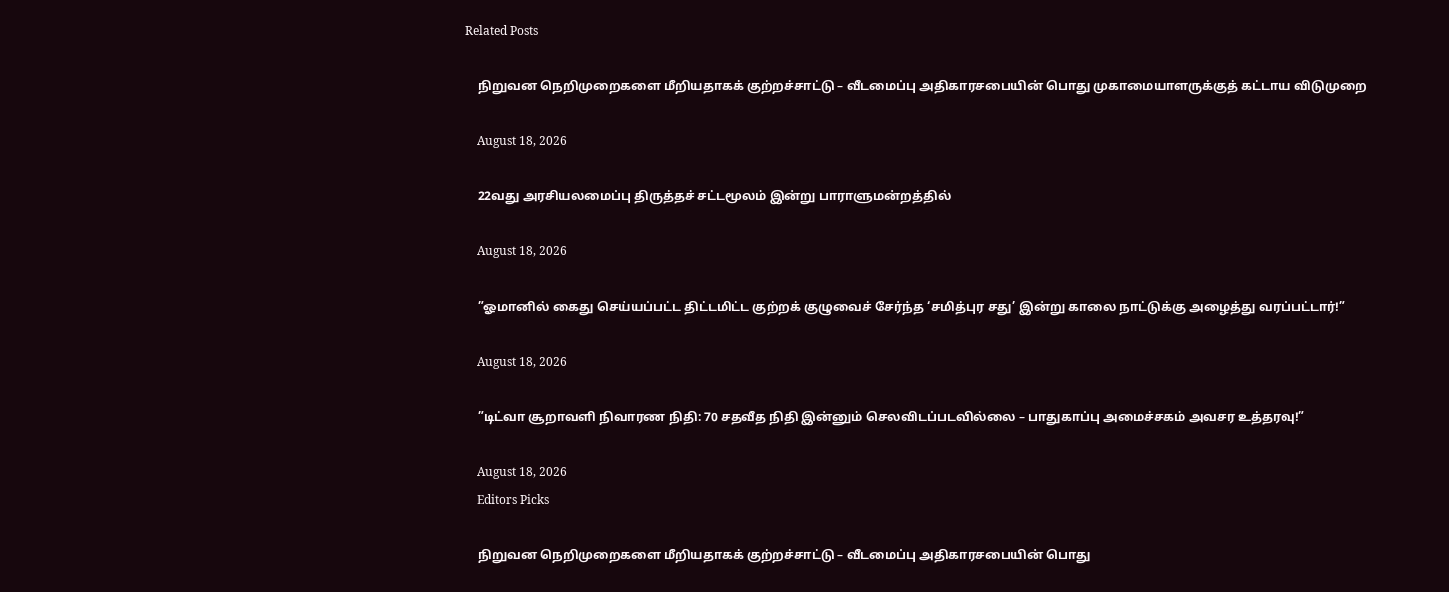Related Posts

    நிறுவன நெறிமுறைகளை மீறியதாகக் குற்றச்சாட்டு – வீடமைப்பு அதிகாரசபையின் பொது முகாமையாளருக்குத் கட்டாய விடுமுறை

    August 18, 2026

    22வது அரசியலமைப்பு திருத்தச் சட்டமூலம் இன்று பாராளுமன்றத்தில்

    August 18, 2026

    ”ஓமானில் கைது செய்யப்பட்ட திட்டமிட்ட குற்றக் குழுவைச் சேர்ந்த ‘சமித்புர சது’ இன்று காலை நாட்டுக்கு அழைத்து வரப்பட்டார்!”

    August 18, 2026

    ”டிட்வா சூறாவளி நிவாரண நிதி: 70 சதவீத நிதி இன்னும் செலவிடப்படவில்லை – பாதுகாப்பு அமைச்சகம் அவசர உத்தரவு!”

    August 18, 2026
    Editors Picks

    நிறுவன நெறிமுறைகளை மீறியதாகக் குற்றச்சாட்டு – வீடமைப்பு அதிகாரசபையின் பொது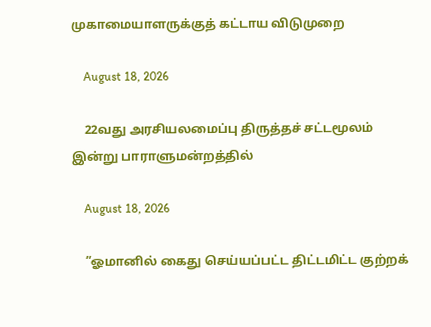முகாமையாளருக்குத் கட்டாய விடுமுறை

    August 18, 2026

    22வது அரசியலமைப்பு திருத்தச் சட்டமூலம் இன்று பாராளுமன்றத்தில்

    August 18, 2026

    ”ஓமானில் கைது செய்யப்பட்ட திட்டமிட்ட குற்றக்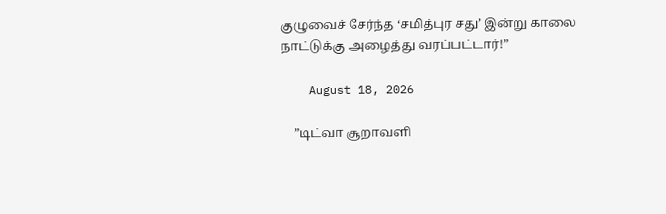குழுவைச் சேர்ந்த ‘சமித்புர சது’ இன்று காலை நாட்டுக்கு அழைத்து வரப்பட்டார்!”

    August 18, 2026

    ”டிட்வா சூறாவளி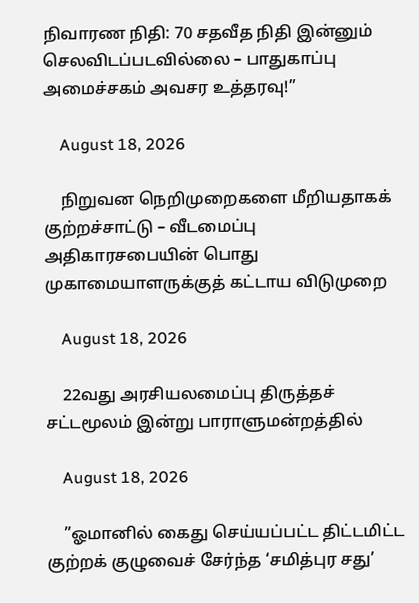நிவாரண நிதி: 70 சதவீத நிதி இன்னும் செலவிடப்படவில்லை – பாதுகாப்பு அமைச்சகம் அவசர உத்தரவு!”

    August 18, 2026

    நிறுவன நெறிமுறைகளை மீறியதாகக் குற்றச்சாட்டு – வீடமைப்பு அதிகாரசபையின் பொது முகாமையாளருக்குத் கட்டாய விடுமுறை

    August 18, 2026

    22வது அரசியலமைப்பு திருத்தச் சட்டமூலம் இன்று பாராளுமன்றத்தில்

    August 18, 2026

    ”ஓமானில் கைது செய்யப்பட்ட திட்டமிட்ட குற்றக் குழுவைச் சேர்ந்த ‘சமித்புர சது’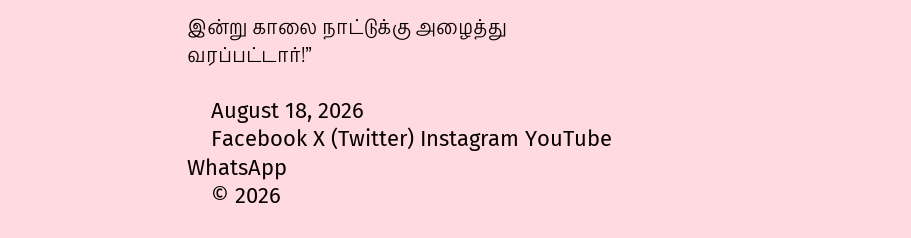இன்று காலை நாட்டுக்கு அழைத்து வரப்பட்டார்!”

    August 18, 2026
    Facebook X (Twitter) Instagram YouTube WhatsApp
    © 2026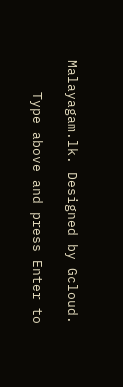Malayagam.lk. Designed by Gcloud.

    Type above and press Enter to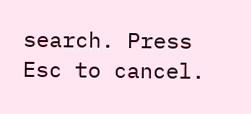search. Press Esc to cancel.